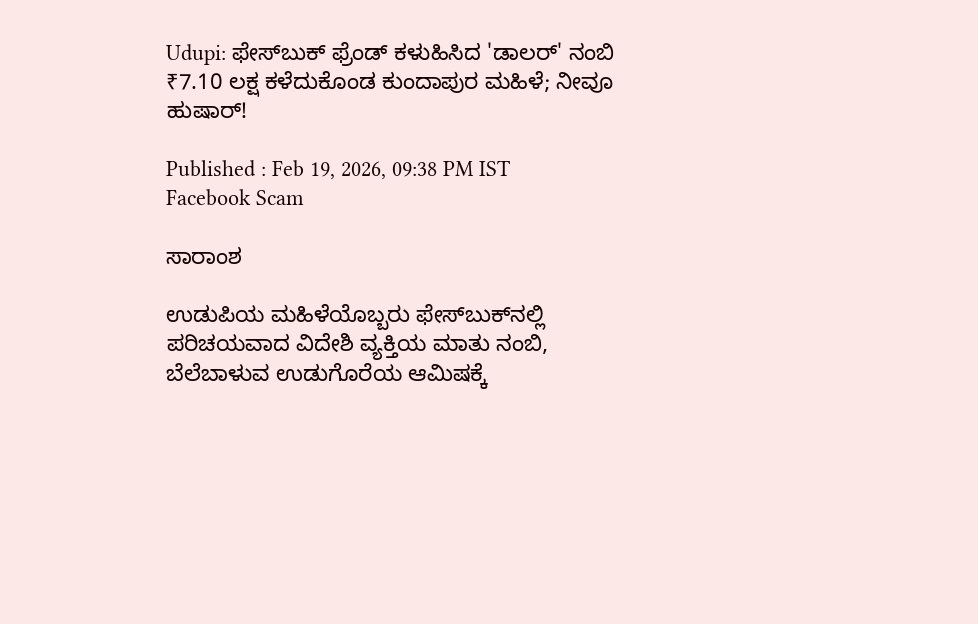Udupi: ಫೇಸ್‌ಬುಕ್ ಫ್ರೆಂಡ್ ಕಳುಹಿಸಿದ 'ಡಾಲರ್‌' ನಂಬಿ ₹7.10 ಲಕ್ಷ ಕಳೆದುಕೊಂಡ ಕುಂದಾಪುರ ಮಹಿಳೆ; ನೀವೂ ಹುಷಾರ್!

Published : Feb 19, 2026, 09:38 PM IST
Facebook Scam

ಸಾರಾಂಶ

ಉಡುಪಿಯ ಮಹಿಳೆಯೊಬ್ಬರು ಫೇಸ್‌ಬುಕ್‌ನಲ್ಲಿ ಪರಿಚಯವಾದ ವಿದೇಶಿ ವ್ಯಕ್ತಿಯ ಮಾತು ನಂಬಿ, ಬೆಲೆಬಾಳುವ ಉಡುಗೊರೆಯ ಆಮಿಷಕ್ಕೆ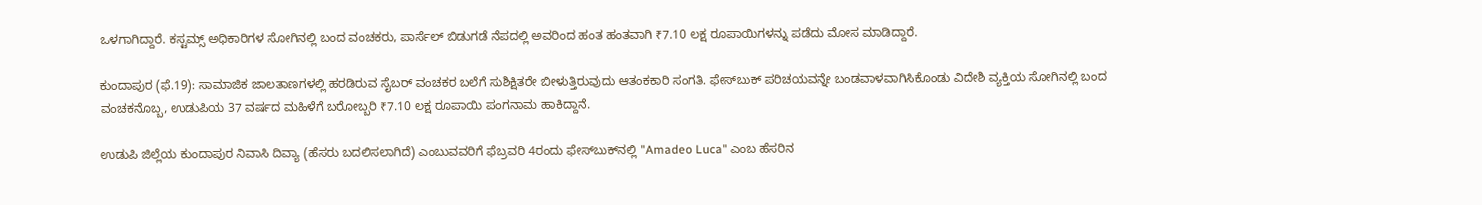ಒಳಗಾಗಿದ್ದಾರೆ. ಕಸ್ಟಮ್ಸ್ ಅಧಿಕಾರಿಗಳ ಸೋಗಿನಲ್ಲಿ ಬಂದ ವಂಚಕರು, ಪಾರ್ಸೆಲ್ ಬಿಡುಗಡೆ ನೆಪದಲ್ಲಿ ಅವರಿಂದ ಹಂತ ಹಂತವಾಗಿ ₹7.10 ಲಕ್ಷ ರೂಪಾಯಿಗಳನ್ನು ಪಡೆದು ಮೋಸ ಮಾಡಿದ್ದಾರೆ.

ಕುಂದಾಪುರ (ಫೆ.19): ಸಾಮಾಜಿಕ ಜಾಲತಾಣಗಳಲ್ಲಿ ಹರಡಿರುವ ಸೈಬರ್ ವಂಚಕರ ಬಲೆಗೆ ಸುಶಿಕ್ಷಿತರೇ ಬೀಳುತ್ತಿರುವುದು ಆತಂಕಕಾರಿ ಸಂಗತಿ. ಫೇಸ್‌ಬುಕ್ ಪರಿಚಯವನ್ನೇ ಬಂಡವಾಳವಾಗಿಸಿಕೊಂಡು ವಿದೇಶಿ ವ್ಯಕ್ತಿಯ ಸೋಗಿನಲ್ಲಿ ಬಂದ ವಂಚಕನೊಬ್ಬ, ಉಡುಪಿಯ 37 ವರ್ಷದ ಮಹಿಳೆಗೆ ಬರೋಬ್ಬರಿ ₹7.10 ಲಕ್ಷ ರೂಪಾಯಿ ಪಂಗನಾಮ ಹಾಕಿದ್ದಾನೆ.

ಉಡುಪಿ ಜಿಲ್ಲೆಯ ಕುಂದಾಪುರ ನಿವಾಸಿ ದಿವ್ಯಾ (ಹೆಸರು ಬದಲಿಸಲಾಗಿದೆ) ಎಂಬುವವರಿಗೆ ಫೆಬ್ರವರಿ 4ರಂದು ಫೇಸ್‌ಬುಕ್‌ನಲ್ಲಿ "Amadeo Luca" ಎಂಬ ಹೆಸರಿನ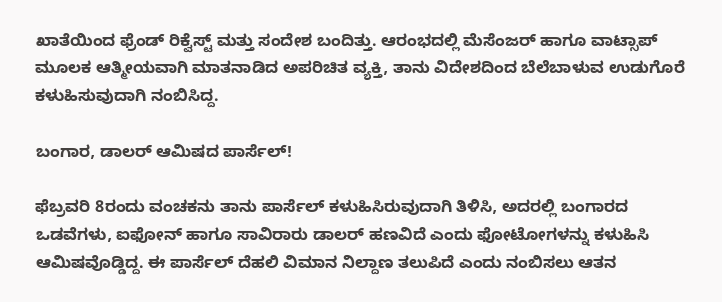ಖಾತೆಯಿಂದ ಫ್ರೆಂಡ್ ರಿಕ್ವೆಸ್ಟ್ ಮತ್ತು ಸಂದೇಶ ಬಂದಿತ್ತು. ಆರಂಭದಲ್ಲಿ ಮೆಸೆಂಜರ್ ಹಾಗೂ ವಾಟ್ಸಾಪ್ ಮೂಲಕ ಆತ್ಮೀಯವಾಗಿ ಮಾತನಾಡಿದ ಅಪರಿಚಿತ ವ್ಯಕ್ತಿ, ತಾನು ವಿದೇಶದಿಂದ ಬೆಲೆಬಾಳುವ ಉಡುಗೊರೆ ಕಳುಹಿಸುವುದಾಗಿ ನಂಬಿಸಿದ್ದ.

ಬಂಗಾರ, ಡಾಲರ್ ಆಮಿಷದ ಪಾರ್ಸೆಲ್!

ಫೆಬ್ರವರಿ 8ರಂದು ವಂಚಕನು ತಾನು ಪಾರ್ಸೆಲ್ ಕಳುಹಿಸಿರುವುದಾಗಿ ತಿಳಿಸಿ, ಅದರಲ್ಲಿ ಬಂಗಾರದ ಒಡವೆಗಳು, ಐಫೋನ್ ಹಾಗೂ ಸಾವಿರಾರು ಡಾಲರ್ ಹಣವಿದೆ ಎಂದು ಫೋಟೋಗಳನ್ನು ಕಳುಹಿಸಿ ಆಮಿಷವೊಡ್ಡಿದ್ದ. ಈ ಪಾರ್ಸೆಲ್ ದೆಹಲಿ ವಿಮಾನ ನಿಲ್ದಾಣ ತಲುಪಿದೆ ಎಂದು ನಂಬಿಸಲು ಆತನ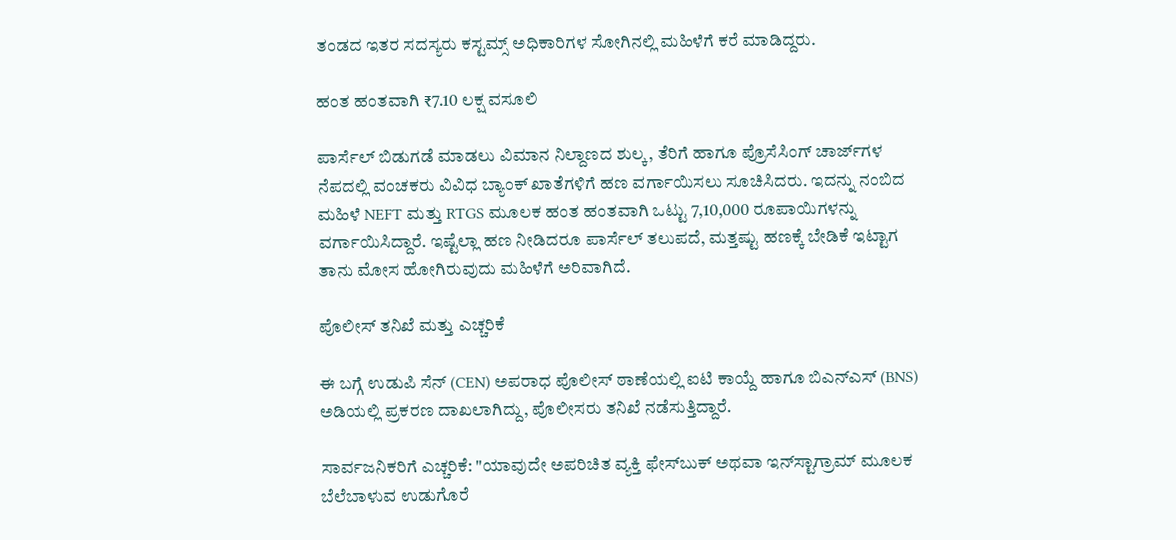ತಂಡದ ಇತರ ಸದಸ್ಯರು ಕಸ್ಟಮ್ಸ್ ಅಧಿಕಾರಿಗಳ ಸೋಗಿನಲ್ಲಿ ಮಹಿಳೆಗೆ ಕರೆ ಮಾಡಿದ್ದರು.

ಹಂತ ಹಂತವಾಗಿ ₹7.10 ಲಕ್ಷ ವಸೂಲಿ

ಪಾರ್ಸೆಲ್ ಬಿಡುಗಡೆ ಮಾಡಲು ವಿಮಾನ ನಿಲ್ದಾಣದ ಶುಲ್ಕ, ತೆರಿಗೆ ಹಾಗೂ ಪ್ರೊಸೆಸಿಂಗ್ ಚಾರ್ಜ್‌ಗಳ ನೆಪದಲ್ಲಿ ವಂಚಕರು ವಿವಿಧ ಬ್ಯಾಂಕ್ ಖಾತೆಗಳಿಗೆ ಹಣ ವರ್ಗಾಯಿಸಲು ಸೂಚಿಸಿದರು. ಇದನ್ನು ನಂಬಿದ ಮಹಿಳೆ NEFT ಮತ್ತು RTGS ಮೂಲಕ ಹಂತ ಹಂತವಾಗಿ ಒಟ್ಟು 7,10,000 ರೂಪಾಯಿಗಳನ್ನು ವರ್ಗಾಯಿಸಿದ್ದಾರೆ. ಇಷ್ಟೆಲ್ಲಾ ಹಣ ನೀಡಿದರೂ ಪಾರ್ಸೆಲ್ ತಲುಪದೆ, ಮತ್ತಷ್ಟು ಹಣಕ್ಕೆ ಬೇಡಿಕೆ ಇಟ್ಟಾಗ ತಾನು ಮೋಸ ಹೋಗಿರುವುದು ಮಹಿಳೆಗೆ ಅರಿವಾಗಿದೆ.

ಪೊಲೀಸ್ ತನಿಖೆ ಮತ್ತು ಎಚ್ಚರಿಕೆ

ಈ ಬಗ್ಗೆ ಉಡುಪಿ ಸೆನ್ (CEN) ಅಪರಾಧ ಪೊಲೀಸ್ ಠಾಣೆಯಲ್ಲಿ ಐಟಿ ಕಾಯ್ದೆ ಹಾಗೂ ಬಿಎನ್‌ಎಸ್ (BNS) ಅಡಿಯಲ್ಲಿ ಪ್ರಕರಣ ದಾಖಲಾಗಿದ್ದು, ಪೊಲೀಸರು ತನಿಖೆ ನಡೆಸುತ್ತಿದ್ದಾರೆ.

ಸಾರ್ವಜನಿಕರಿಗೆ ಎಚ್ಚರಿಕೆ: "ಯಾವುದೇ ಅಪರಿಚಿತ ವ್ಯಕ್ತಿ ಫೇಸ್‌ಬುಕ್ ಅಥವಾ ಇನ್‌ಸ್ಟಾಗ್ರಾಮ್ ಮೂಲಕ ಬೆಲೆಬಾಳುವ ಉಡುಗೊರೆ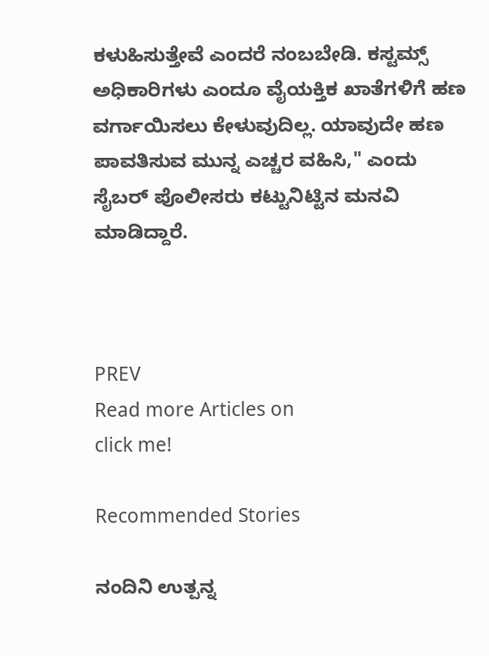ಕಳುಹಿಸುತ್ತೇವೆ ಎಂದರೆ ನಂಬಬೇಡಿ. ಕಸ್ಟಮ್ಸ್ ಅಧಿಕಾರಿಗಳು ಎಂದೂ ವೈಯಕ್ತಿಕ ಖಾತೆಗಳಿಗೆ ಹಣ ವರ್ಗಾಯಿಸಲು ಕೇಳುವುದಿಲ್ಲ. ಯಾವುದೇ ಹಣ ಪಾವತಿಸುವ ಮುನ್ನ ಎಚ್ಚರ ವಹಿಸಿ," ಎಂದು ಸೈಬರ್ ಪೊಲೀಸರು ಕಟ್ಟುನಿಟ್ಟಿನ ಮನವಿ ಮಾಡಿದ್ದಾರೆ.



PREV
Read more Articles on
click me!

Recommended Stories

ನಂದಿನಿ ಉತ್ಪನ್ನ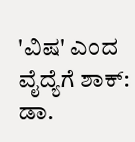'ವಿಷ' ಎಂದ ವೈದ್ಯೆಗೆ ಶಾಕ್: ಡಾ.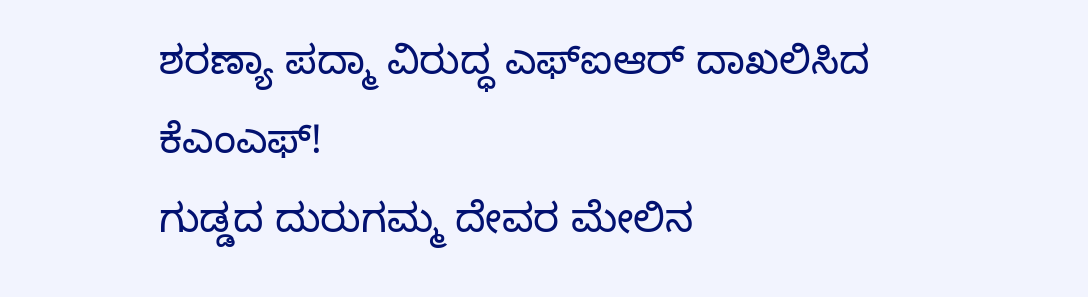ಶರಣ್ಯಾ ಪದ್ಮಾ ವಿರುದ್ಧ ಎಫ್‌ಐಆರ್ ದಾಖಲಿಸಿದ ಕೆಎಂಎಫ್!
ಗುಡ್ಡದ ದುರುಗಮ್ಮ ದೇವರ ಮೇಲಿನ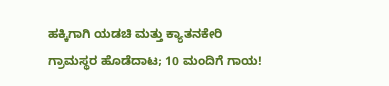ಹಕ್ಕಿಗಾಗಿ ಯಡಚಿ ಮತ್ತು ಕ್ಯಾತನಕೇರಿ ಗ್ರಾಮಸ್ಥರ ಹೊಡೆದಾಟ; 10 ಮಂದಿಗೆ ಗಾಯ!